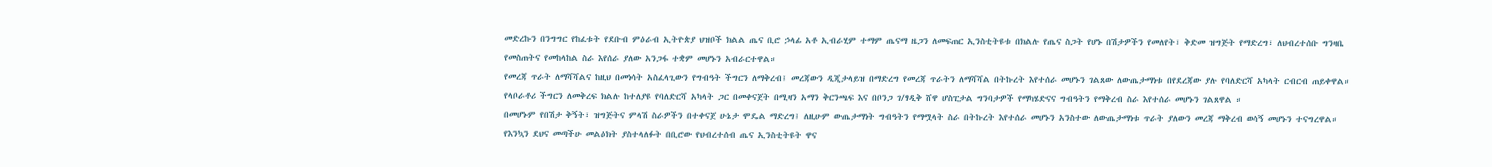መድረኩን በንግግር የከፈቱት የደቡብ ምዕራብ ኢትዮጵያ ህዝቦች ክልል ጤና ቢሮ ኃላፊ አቶ ኢብራሂም ተማም ጤናማ ዜጋን ለመፍጠር ኢንስቲትዩቱ በክልሉ የጤና ስጋት የሆኑ በሽታዎችን የመለየት፣ ቅድመ ዝግጅት የማድረግ፣ ለህብረተሰቡ ግንዛቤ የመስጠትና የመከላከል ስራ እየሰራ ያለው አንጋፋ ተቋም መሆኑን አብራርተዋል።
የመረጃ ጥራት ለማሻሻልና ከዚህ በመነሳት አስፈላጊውን የግብዓት ችግርን ለማቅረብ፤ መረጃውን ዲጂታላይዝ በማድረግ የመረጃ ጥራትን ለማሻሻል በትኩረት እየተሰራ መሆኑን ገልጸው ለውጤታማነቱ በየደረጃው ያሉ የባለድርሻ አካላት ርብርብ ጠይቀዋል።
የላቦራቶሪ ችግርን ለመቅረፍ ክልሉ ከተለያዩ የባለድርሻ አካላት ጋር በመቀናጀት በሚዛን አማን ቅርንጫፍ እና በቦንጋ ገ/ፃዲቅ ሸዋ ሆስፒታል ግንባታዎች የማካሄድናና ግብዓትን የማቅረብ ስራ እየተሰራ መሆኑን ገልጸዋል ።
በመሆኑም የበሽታ ቅኝት፣ ዝግጅትና ምላሽ ስራዎችን በተቀናጀ ሁኔታ ሞዴል ማድረግ፤ ለዚሁም ውጤታማነት ግብዓትን የማሟላት ስራ በትኩረት እየተሰራ መሆኑን አንስተው ለውጤታማነቱ ጥራት ያለውን መረጃ ማቅረብ ወሳኝ መሆኑን ተናግረዋል።
የእንኳን ደህና መጣችሁ መልዕክት ያስተላለፉት በቢሮው የህብረተሰብ ጤና ኢንስቲትዩት ዋና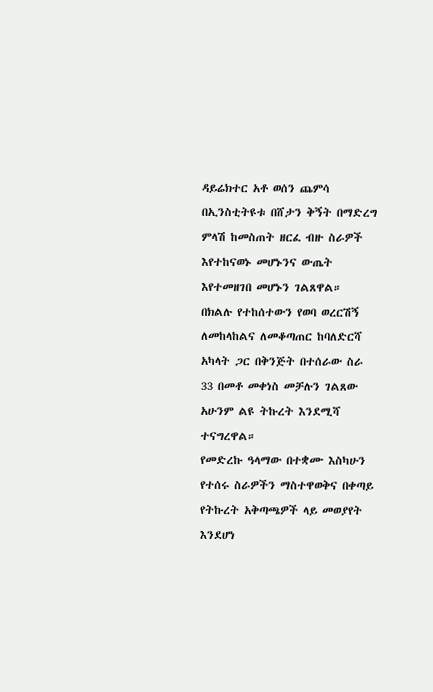ዳይሬክተር አቶ ወሰን ጨምሳ በኢንስቲትዩቱ በሸታን ቅኝት በማድረግ ምላሽ ከመስጠት ዘርፈ ብዙ ስራዎች እየተከናወኑ መሆኑንና ውጤት እየተመዘገበ መሆኑን ገልጸዋል።
በክልሉ የተከሰተውን የወባ ወረርሽኝ ለመከላከልና ለመቆጣጠር ከባለድርሻ አካላት ጋር በቅንጅት በተሰራው ስራ 33 በመቶ መቀነስ መቻሉን ገልጸው አሁንም ልዩ ትኩረት እንደሚሻ ተናግረዋል።
የመድረኩ ዓላማው በተቋሙ እስካሁን የተሰሩ ስራዎችን ማስተዋወቅና በቀጣይ የትኩረት አቅጣጫዎች ላይ መወያየት እንደሆነ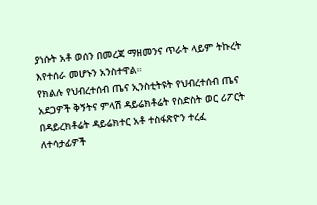ያነሱት አቶ ወሰን በመረጃ ማዘመንና ጥራት ላይም ትኩረት እየተሰራ መሆኑን አንስተዋል።
የክልሉ የህብረተሰብ ጤና ኢንስቲትዩት የህብረተሰብ ጤና አደጋዎች ቅኝትና ምላሽ ዳይሬክቶሬት የስድስት ወር ሪፖርት በዳይረክቶሬት ዳይሬክተር አቶ ተስፋጽዮን ተረፈ ለተሳታፊዎች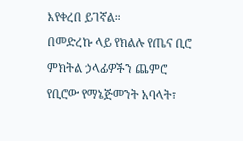እየቀረበ ይገኛል።
በመድረኩ ላይ የክልሉ የጤና ቢሮ ምክትል ኃላፊዎችን ጨምሮ የቢሮው የማኔጅመንት አባላት፣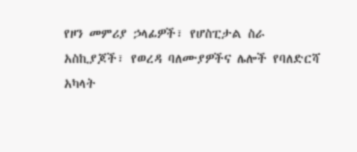የዞን መምሪያ ኃላፊዎች፣ የሆስፒታል ስራ አስኪያጆች፣ የወረዳ ባለሙያዎችና ሌሎች የባለድርሻ አካላት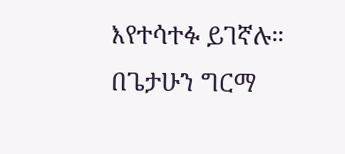እየተሳተፉ ይገኛሉ።
በጌታሁን ግርማ